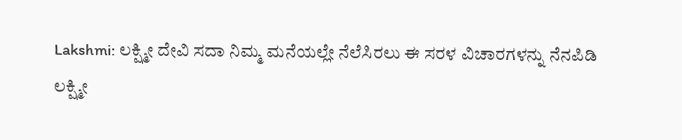Lakshmi: ಲಕ್ಷ್ಮೀ ದೇವಿ ಸದಾ ನಿಮ್ಮ ಮನೆಯಲ್ಲೇ ನೆಲೆಸಿರಲು ಈ ಸರಳ ವಿಚಾರಗಳನ್ನು ನೆನಪಿಡಿ
ಲಕ್ಷ್ಮೀ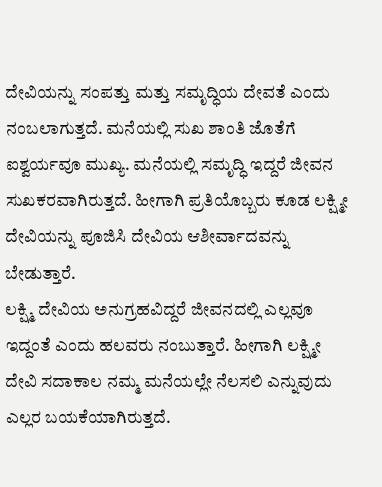ದೇವಿಯನ್ನು ಸಂಪತ್ತು ಮತ್ತು ಸಮೃದ್ಧಿಯ ದೇವತೆ ಎಂದು ನಂಬಲಾಗುತ್ತದೆ. ಮನೆಯಲ್ಲಿ ಸುಖ ಶಾಂತಿ ಜೊತೆಗೆ ಐಶ್ವರ್ಯವೂ ಮುಖ್ಯ. ಮನೆಯಲ್ಲಿ ಸಮೃದ್ಧಿ ಇದ್ದರೆ ಜೀವನ ಸುಖಕರವಾಗಿರುತ್ತದೆ. ಹೀಗಾಗಿ ಪ್ರತಿಯೊಬ್ಬರು ಕೂಡ ಲಕ್ಷ್ಮೀ ದೇವಿಯನ್ನು ಪೂಜಿಸಿ ದೇವಿಯ ಆಶೀರ್ವಾದವನ್ನು ಬೇಡುತ್ತಾರೆ.
ಲಕ್ಷ್ಮಿ ದೇವಿಯ ಅನುಗ್ರಹವಿದ್ದರೆ ಜೀವನದಲ್ಲಿ ಎಲ್ಲವೂ ಇದ್ದಂತೆ ಎಂದು ಹಲವರು ನಂಬುತ್ತಾರೆ. ಹೀಗಾಗಿ ಲಕ್ಷ್ಮೀ ದೇವಿ ಸದಾಕಾಲ ನಮ್ಮ ಮನೆಯಲ್ಲೇ ನೆಲಸಲಿ ಎನ್ನುವುದು ಎಲ್ಲರ ಬಯಕೆಯಾಗಿರುತ್ತದೆ.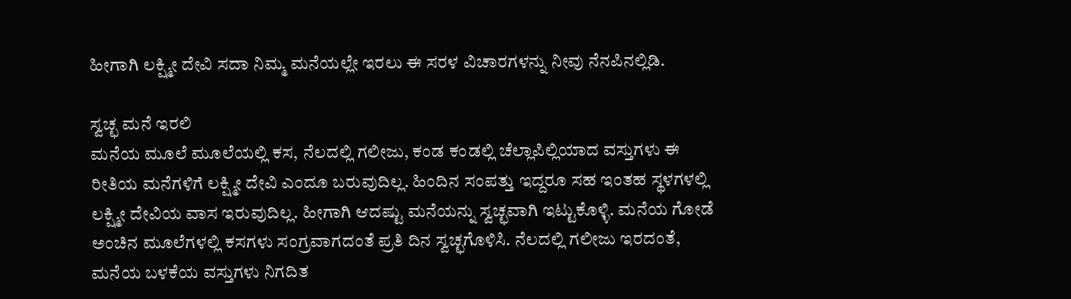ಹೀಗಾಗಿ ಲಕ್ಷ್ಮೀ ದೇವಿ ಸದಾ ನಿಮ್ಮ ಮನೆಯಲ್ಲೇ ಇರಲು ಈ ಸರಳ ವಿಚಾರಗಳನ್ನು ನೀವು ನೆನಪಿನಲ್ಲಿಡಿ.

ಸ್ವಚ್ಛ ಮನೆ ಇರಲಿ
ಮನೆಯ ಮೂಲೆ ಮೂಲೆಯಲ್ಲಿ ಕಸ, ನೆಲದಲ್ಲಿ ಗಲೀಜು, ಕಂಡ ಕಂಡಲ್ಲಿ ಚೆಲ್ಲಾಪಿಲ್ಲಿಯಾದ ವಸ್ತುಗಳು ಈ ರೀತಿಯ ಮನೆಗಳಿಗೆ ಲಕ್ಷ್ಮೀ ದೇವಿ ಎಂದೂ ಬರುವುದಿಲ್ಲ. ಹಿಂದಿನ ಸಂಪತ್ತು ಇದ್ದರೂ ಸಹ ಇಂತಹ ಸ್ಥಳಗಳಲ್ಲಿ ಲಕ್ಷ್ಮೀ ದೇವಿಯ ವಾಸ ಇರುವುದಿಲ್ಲ. ಹೀಗಾಗಿ ಆದಷ್ಟು ಮನೆಯನ್ನು ಸ್ವಚ್ಛವಾಗಿ ಇಟ್ಟುಕೊಳ್ಳಿ. ಮನೆಯ ಗೋಡೆ ಅಂಚಿನ ಮೂಲೆಗಳಲ್ಲಿ ಕಸಗಳು ಸಂಗ್ರವಾಗದಂತೆ ಪ್ರತಿ ದಿನ ಸ್ವಚ್ಛಗೊಳಿಸಿ. ನೆಲದಲ್ಲಿ ಗಲೀಜು ಇರದಂತೆ, ಮನೆಯ ಬಳಕೆಯ ವಸ್ತುಗಳು ನಿಗದಿತ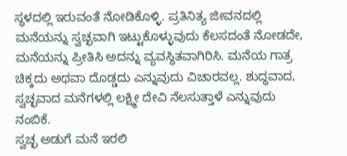ಸ್ಥಳದಲ್ಲಿ ಇರುವಂತೆ ನೋಡಿಕೊಳ್ಳಿ. ಪ್ರತಿನಿತ್ಯ ಜೀವನದಲ್ಲಿ ಮನೆಯನ್ನು ಸ್ವಚ್ಛವಾಗಿ ಇಟ್ಟುಕೊಳ್ಳುವುದು ಕೆಲಸದಂತೆ ನೋಡದೇ, ಮನೆಯನ್ನು ಪ್ರೀತಿಸಿ ಅದನ್ನು ವ್ಯವಸ್ಥಿತವಾಗಿರಿಸಿ. ಮನೆಯ ಗಾತ್ರ ಚಿಕ್ಕದು ಅಥವಾ ದೊಡ್ಡದು ಎನ್ನುವುದು ವಿಚಾರವಲ್ಲ. ಶುದ್ಧವಾದ, ಸ್ವಚ್ಛವಾದ ಮನೆಗಳಲ್ಲಿ ಲಕ್ಷ್ಮೀ ದೇವಿ ನೆಲಸುತ್ತಾಳೆ ಎನ್ನುವುದು ನಂಬಿಕೆ.
ಸ್ವಚ್ಛ ಅಡುಗೆ ಮನೆ ಇರಲಿ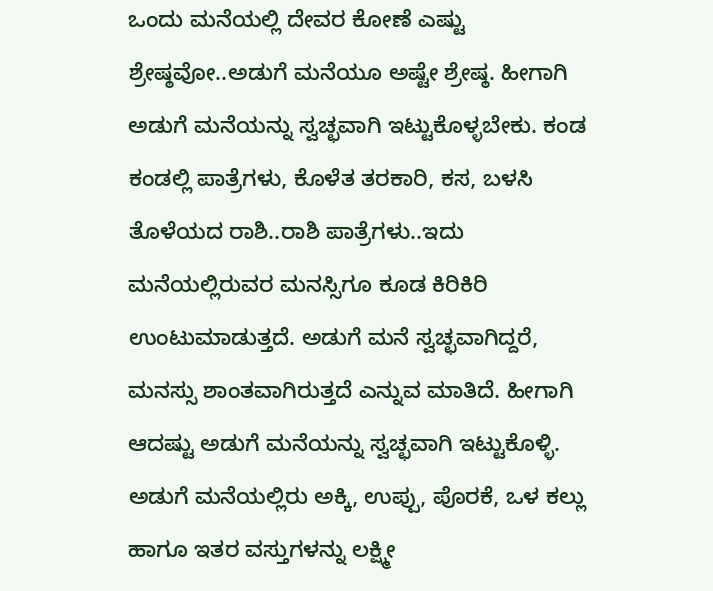ಒಂದು ಮನೆಯಲ್ಲಿ ದೇವರ ಕೋಣೆ ಎಷ್ಟು ಶ್ರೇಷ್ಠವೋ..ಅಡುಗೆ ಮನೆಯೂ ಅಷ್ಟೇ ಶ್ರೇಷ್ಠ. ಹೀಗಾಗಿ ಅಡುಗೆ ಮನೆಯನ್ನು ಸ್ವಚ್ಛವಾಗಿ ಇಟ್ಟುಕೊಳ್ಳಬೇಕು. ಕಂಡ ಕಂಡಲ್ಲಿ ಪಾತ್ರೆಗಳು, ಕೊಳೆತ ತರಕಾರಿ, ಕಸ, ಬಳಸಿ ತೊಳೆಯದ ರಾಶಿ..ರಾಶಿ ಪಾತ್ರೆಗಳು..ಇದು ಮನೆಯಲ್ಲಿರುವರ ಮನಸ್ಸಿಗೂ ಕೂಡ ಕಿರಿಕಿರಿ ಉಂಟುಮಾಡುತ್ತದೆ. ಅಡುಗೆ ಮನೆ ಸ್ವಚ್ಛವಾಗಿದ್ದರೆ, ಮನಸ್ಸು ಶಾಂತವಾಗಿರುತ್ತದೆ ಎನ್ನುವ ಮಾತಿದೆ. ಹೀಗಾಗಿ ಆದಷ್ಟು ಅಡುಗೆ ಮನೆಯನ್ನು ಸ್ವಚ್ಛವಾಗಿ ಇಟ್ಟುಕೊಳ್ಳಿ. ಅಡುಗೆ ಮನೆಯಲ್ಲಿರು ಅಕ್ಕಿ, ಉಪ್ಪು, ಪೊರಕೆ, ಒಳ ಕಲ್ಲು ಹಾಗೂ ಇತರ ವಸ್ತುಗಳನ್ನು ಲಕ್ಷ್ಮೀ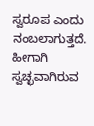ಸ್ವರೂಪ ಎಂದು ನಂಬಲಾಗುತ್ತದೆ. ಹೀಗಾಗಿ ಸ್ವಚ್ಛವಾಗಿರುವ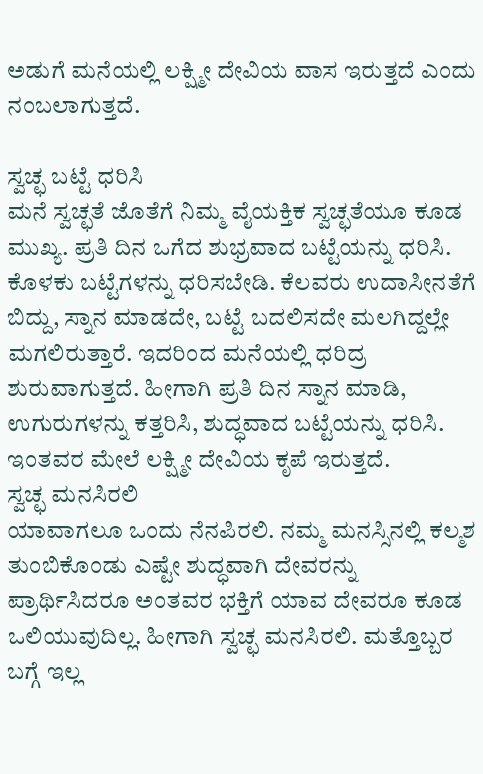ಅಡುಗೆ ಮನೆಯಲ್ಲಿ ಲಕ್ಷ್ಮೀ ದೇವಿಯ ವಾಸ ಇರುತ್ತದೆ ಎಂದು ನಂಬಲಾಗುತ್ತದೆ.

ಸ್ವಚ್ಛ ಬಟ್ಟೆ ಧರಿಸಿ
ಮನೆ ಸ್ವಚ್ಛತೆ ಜೊತೆಗೆ ನಿಮ್ಮ ವೈಯಕ್ತಿಕ ಸ್ವಚ್ಛತೆಯೂ ಕೂಡ ಮುಖ್ಯ. ಪ್ರತಿ ದಿನ ಒಗೆದ ಶುಭ್ರವಾದ ಬಟ್ಟೆಯನ್ನು ಧರಿಸಿ. ಕೊಳಕು ಬಟ್ಟೆಗಳನ್ನು ಧರಿಸಬೇಡಿ. ಕೆಲವರು ಉದಾಸೀನತೆಗೆ ಬಿದ್ದು, ಸ್ನಾನ ಮಾಡದೇ, ಬಟ್ಟೆ ಬದಲಿಸದೇ ಮಲಗಿದ್ದಲ್ಲೇ ಮಗಲಿರುತ್ತಾರೆ. ಇದರಿಂದ ಮನೆಯಲ್ಲಿ ಧರಿದ್ರ ಶುರುವಾಗುತ್ತದೆ. ಹೀಗಾಗಿ ಪ್ರತಿ ದಿನ ಸ್ನಾನ ಮಾಡಿ, ಉಗುರುಗಳನ್ನು ಕತ್ತರಿಸಿ, ಶುದ್ಧವಾದ ಬಟ್ಟೆಯನ್ನು ಧರಿಸಿ. ಇಂತವರ ಮೇಲೆ ಲಕ್ಷ್ಮೀ ದೇವಿಯ ಕೃಪೆ ಇರುತ್ತದೆ.
ಸ್ವಚ್ಛ ಮನಸಿರಲಿ
ಯಾವಾಗಲೂ ಒಂದು ನೆನಪಿರಲಿ. ನಮ್ಮ ಮನಸ್ಸಿನಲ್ಲಿ ಕಲ್ಮಶ ತುಂಬಿಕೊಂಡು ಎಷ್ಟೇ ಶುದ್ಧವಾಗಿ ದೇವರನ್ನು ಪ್ರಾರ್ಥಿಸಿದರೂ ಅಂತವರ ಭಕ್ತಿಗೆ ಯಾವ ದೇವರೂ ಕೂಡ ಒಲಿಯುವುದಿಲ್ಲ. ಹೀಗಾಗಿ ಸ್ವಚ್ಛ ಮನಸಿರಲಿ. ಮತ್ತೊಬ್ಬರ ಬಗ್ಗೆ ಇಲ್ಲ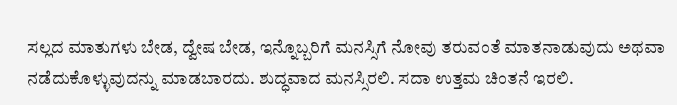ಸಲ್ಲದ ಮಾತುಗಳು ಬೇಡ, ದ್ವೇಷ ಬೇಡ, ಇನ್ನೊಬ್ಬರಿಗೆ ಮನಸ್ಸಿಗೆ ನೋವು ತರುವಂತೆ ಮಾತನಾಡುವುದು ಅಥವಾ ನಡೆದುಕೊಳ್ಳುವುದನ್ನು ಮಾಡಬಾರದು. ಶುದ್ಧವಾದ ಮನಸ್ಸಿರಲಿ. ಸದಾ ಉತ್ತಮ ಚಿಂತನೆ ಇರಲಿ.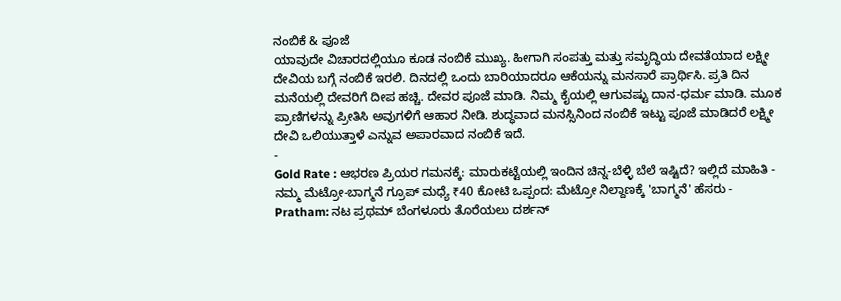ನಂಬಿಕೆ & ಪೂಜೆ
ಯಾವುದೇ ವಿಚಾರದಲ್ಲಿಯೂ ಕೂಡ ನಂಬಿಕೆ ಮುಖ್ಯ. ಹೀಗಾಗಿ ಸಂಪತ್ತು ಮತ್ತು ಸಮೃದ್ಧಿಯ ದೇವತೆಯಾದ ಲಕ್ಷ್ಮೀ ದೇವಿಯ ಬಗ್ಗೆ ನಂಬಿಕೆ ಇರಲಿ. ದಿನದಲ್ಲಿ ಒಂದು ಬಾರಿಯಾದರೂ ಆಕೆಯನ್ನು ಮನಸಾರೆ ಪ್ರಾರ್ಥಿಸಿ. ಪ್ರತಿ ದಿನ ಮನೆಯಲ್ಲಿ ದೇವರಿಗೆ ದೀಪ ಹಚ್ಚಿ. ದೇವರ ಪೂಜೆ ಮಾಡಿ. ನಿಮ್ಮ ಕೈಯಲ್ಲಿ ಆಗುವಷ್ಟು ದಾನ-ಧರ್ಮ ಮಾಡಿ. ಮೂಕ ಪ್ರಾಣಿಗಳನ್ನು ಪ್ರೀತಿಸಿ ಅವುಗಳಿಗೆ ಆಹಾರ ನೀಡಿ. ಶುದ್ಧವಾದ ಮನಸ್ಸಿನಿಂದ ನಂಬಿಕೆ ಇಟ್ಟು ಪೂಜೆ ಮಾಡಿದರೆ ಲಕ್ಷ್ಮೀ ದೇವಿ ಒಲಿಯುತ್ತಾಳೆ ಎನ್ನುವ ಅಪಾರವಾದ ನಂಬಿಕೆ ಇದೆ.
-
Gold Rate : ಆಭರಣ ಪ್ರಿಯರ ಗಮನಕ್ಕೆ: ಮಾರುಕಟ್ಟೆಯಲ್ಲಿ ಇಂದಿನ ಚಿನ್ನ-ಬೆಳ್ಳಿ ಬೆಲೆ ಇಷ್ಟಿದೆ? ಇಲ್ಲಿದೆ ಮಾಹಿತಿ -
ನಮ್ಮ ಮೆಟ್ರೋ-ಬಾಗ್ಮನೆ ಗ್ರೂಪ್ ಮಧ್ಯೆ ₹40 ಕೋಟಿ ಒಪ್ಪಂದ: ಮೆಟ್ರೋ ನಿಲ್ದಾಣಕ್ಕೆ 'ಬಾಗ್ಮನೆ' ಹೆಸರು -
Pratham: ನಟ ಪ್ರಥಮ್ ಬೆಂಗಳೂರು ತೊರೆಯಲು ದರ್ಶನ್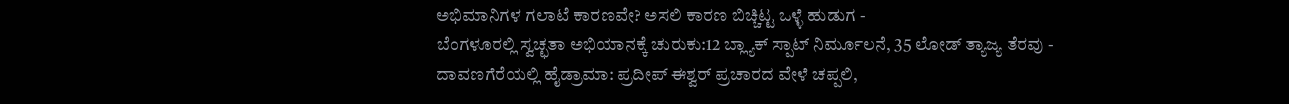ಅಭಿಮಾನಿಗಳ ಗಲಾಟೆ ಕಾರಣವೇ? ಅಸಲಿ ಕಾರಣ ಬಿಚ್ಚಿಟ್ಟ ಒಳ್ಳೆ ಹುಡುಗ -
ಬೆಂಗಳೂರಲ್ಲಿ ಸ್ವಚ್ಛತಾ ಅಭಿಯಾನಕ್ಕೆ ಚುರುಕು:12 ಬ್ಲ್ಯಾಕ್ ಸ್ಪಾಟ್ ನಿರ್ಮೂಲನೆ, 35 ಲೋಡ್ ತ್ಯಾಜ್ಯ ತೆರವು -
ದಾವಣಗೆರೆಯಲ್ಲಿ ಹೈಡ್ರಾಮಾ: ಪ್ರದೀಪ್ ಈಶ್ವರ್ ಪ್ರಚಾರದ ವೇಳೆ ಚಪ್ಪಲಿ,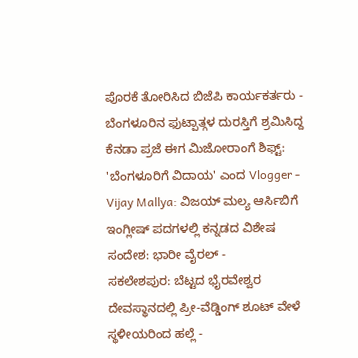ಪೊರಕೆ ತೋರಿಸಿದ ಬಿಜೆಪಿ ಕಾರ್ಯಕರ್ತರು -
ಬೆಂಗಳೂರಿನ ಫುಟ್ಪಾತ್ಗಳ ದುರಸ್ತಿಗೆ ಶ್ರಮಿಸಿದ್ದ ಕೆನಡಾ ಪ್ರಜೆ ಈಗ ಮಿಜೋರಾಂಗೆ ಶಿಫ್ಟ್: 'ಬೆಂಗಳೂರಿಗೆ ವಿದಾಯ' ಎಂದ Vlogger -
Vijay Mallya: ವಿಜಯ್ ಮಲ್ಯ ಆರ್ಸಿಬಿಗೆ ಇಂಗ್ಲೀಷ್ ಪದಗಳಲ್ಲಿ ಕನ್ನಡದ ವಿಶೇಷ ಸಂದೇಶ: ಭಾರೀ ವೈರಲ್ -
ಸಕಲೇಶಪುರ: ಬೆಟ್ಟದ ಭೈರವೇಶ್ವರ ದೇವಸ್ಥಾನದಲ್ಲಿ ಪ್ರೀ-ವೆಡ್ಡಿಂಗ್ ಶೂಟ್ ವೇಳೆ ಸ್ಥಳೀಯರಿಂದ ಹಲ್ಲೆ -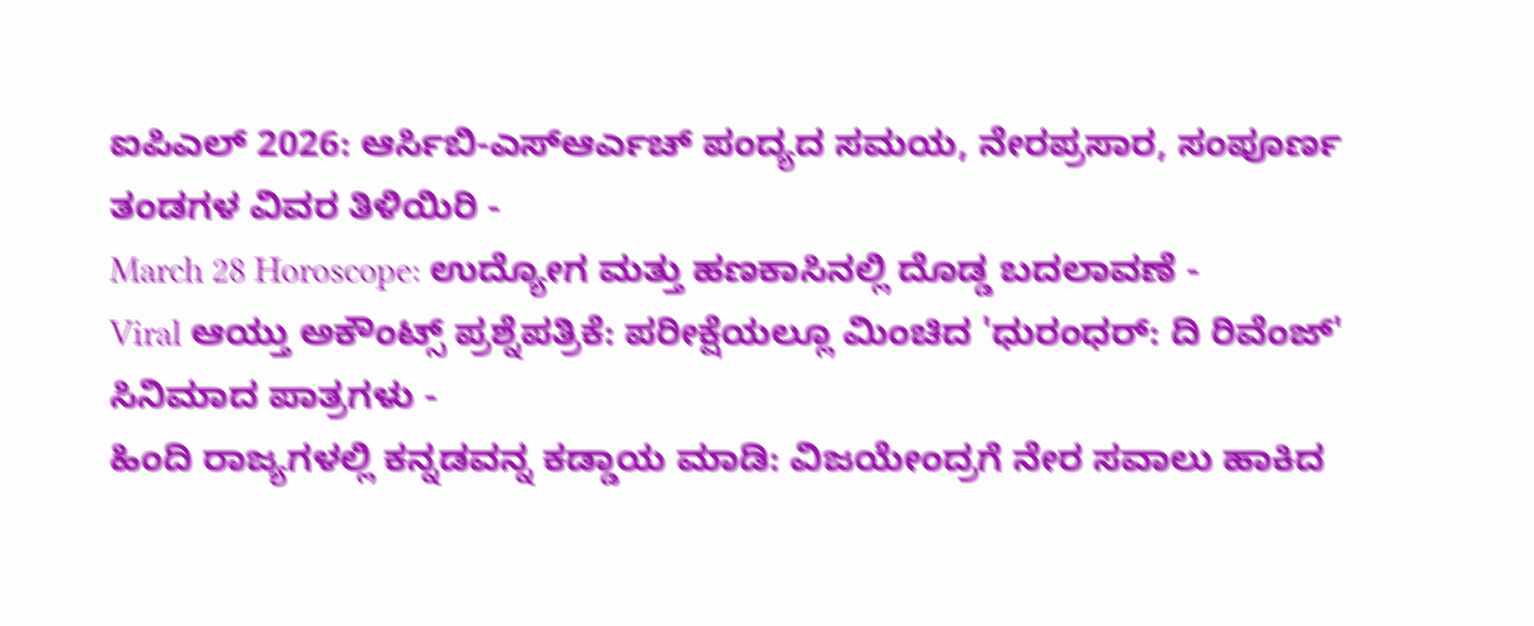ಐಪಿಎಲ್ 2026: ಆರ್ಸಿಬಿ-ಎಸ್ಆರ್ಎಚ್ ಪಂದ್ಯದ ಸಮಯ, ನೇರಪ್ರಸಾರ, ಸಂಪೂರ್ಣ ತಂಡಗಳ ವಿವರ ತಿಳಿಯಿರಿ -
March 28 Horoscope: ಉದ್ಯೋಗ ಮತ್ತು ಹಣಕಾಸಿನಲ್ಲಿ ದೊಡ್ಡ ಬದಲಾವಣೆ -
Viral ಆಯ್ತು ಅಕೌಂಟ್ಸ್ ಪ್ರಶ್ನೆಪತ್ರಿಕೆ: ಪರೀಕ್ಷೆಯಲ್ಲೂ ಮಿಂಚಿದ 'ಧುರಂಧರ್: ದಿ ರಿವೆಂಜ್' ಸಿನಿಮಾದ ಪಾತ್ರಗಳು -
ಹಿಂದಿ ರಾಜ್ಯಗಳಲ್ಲಿ ಕನ್ನಡವನ್ನ ಕಡ್ಡಾಯ ಮಾಡಿ: ವಿಜಯೇಂದ್ರಗೆ ನೇರ ಸವಾಲು ಹಾಕಿದ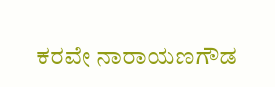ಕರವೇ ನಾರಾಯಣಗೌಡ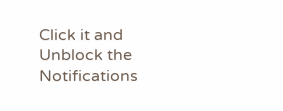Click it and Unblock the Notifications